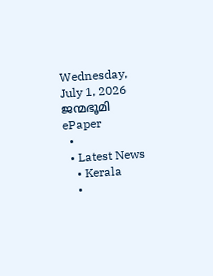Wednesday, July 1, 2026
ജന്മഭൂമി
ePaper
  •
  • Latest News
    • Kerala
    •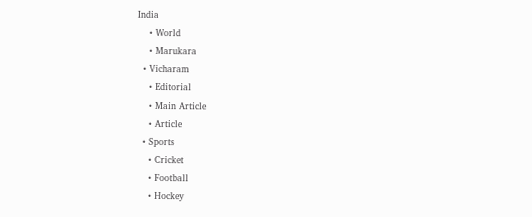India
    • World
    • Marukara
  • Vicharam
    • Editorial
    • Main Article
    • Article
  • Sports
    • Cricket
    • Football
    • Hockey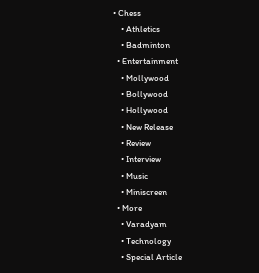• Chess
    • Athletics
    • Badminton
  • Entertainment
    • Mollywood
    • Bollywood
    • Hollywood
    • New Release
    • Review
    • Interview
    • Music
    • Miniscreen
  • More
    • Varadyam
    • Technology
    • Special Article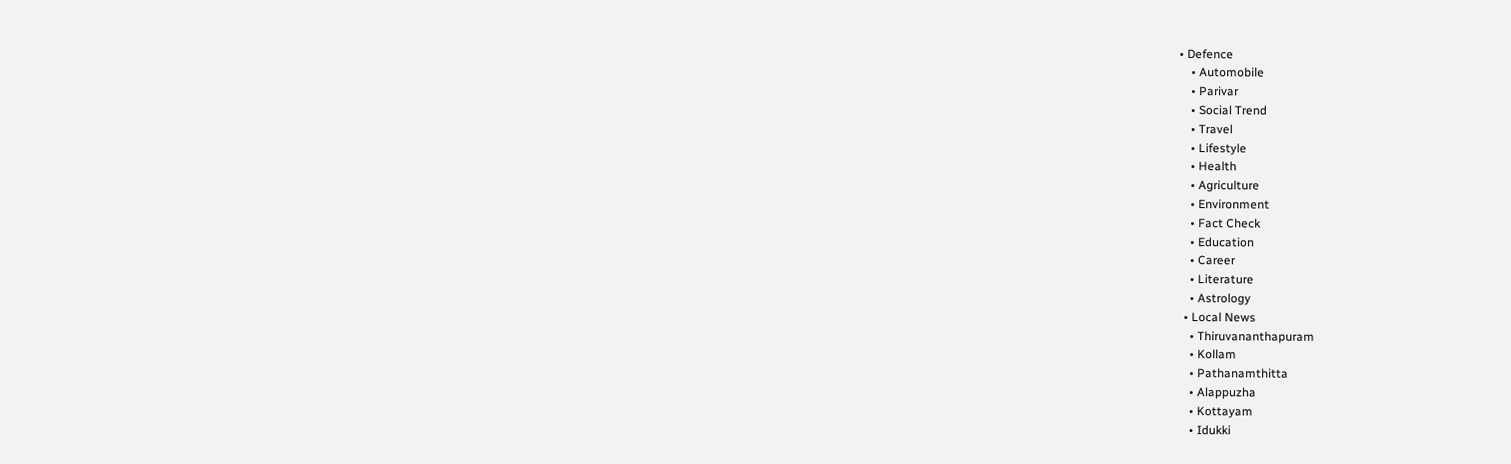• Defence
    • Automobile
    • Parivar
    • Social Trend
    • Travel
    • Lifestyle
    • Health
    • Agriculture
    • Environment
    • Fact Check
    • Education
    • Career
    • Literature
    • Astrology
  • Local News
    • Thiruvananthapuram
    • Kollam
    • Pathanamthitta
    • Alappuzha
    • Kottayam
    • Idukki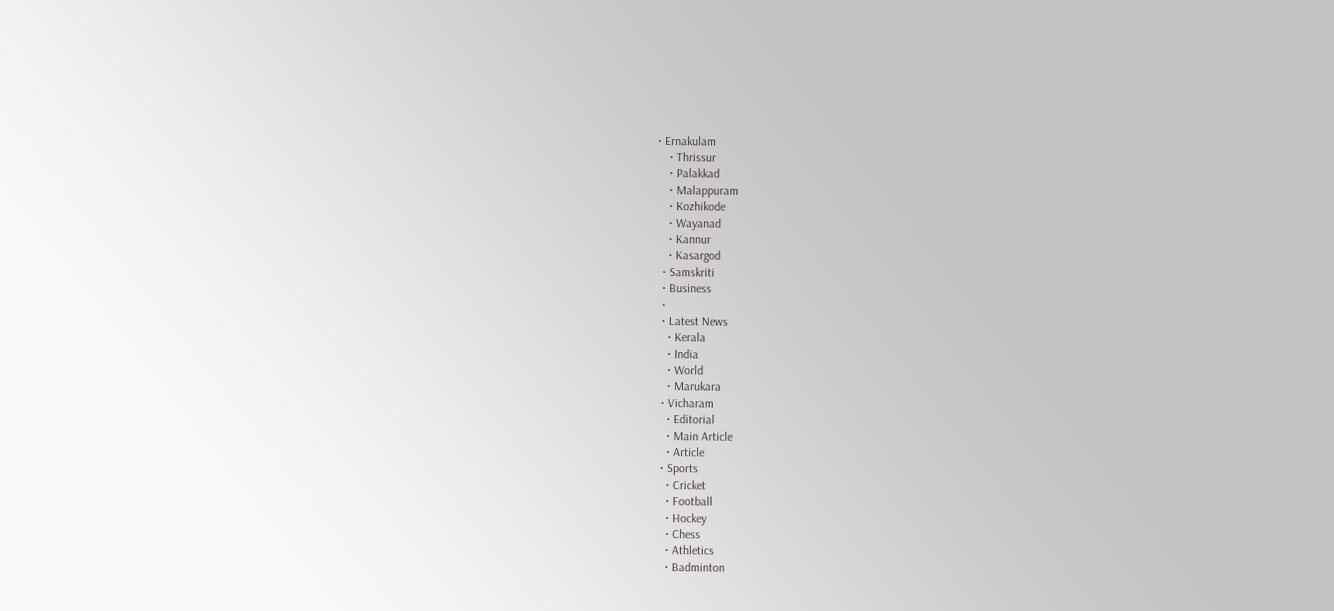• Ernakulam
    • Thrissur
    • Palakkad
    • Malappuram
    • Kozhikode
    • Wayanad
    • Kannur
    • Kasargod
  • Samskriti
  • Business
  •
  • Latest News
    • Kerala
    • India
    • World
    • Marukara
  • Vicharam
    • Editorial
    • Main Article
    • Article
  • Sports
    • Cricket
    • Football
    • Hockey
    • Chess
    • Athletics
    • Badminton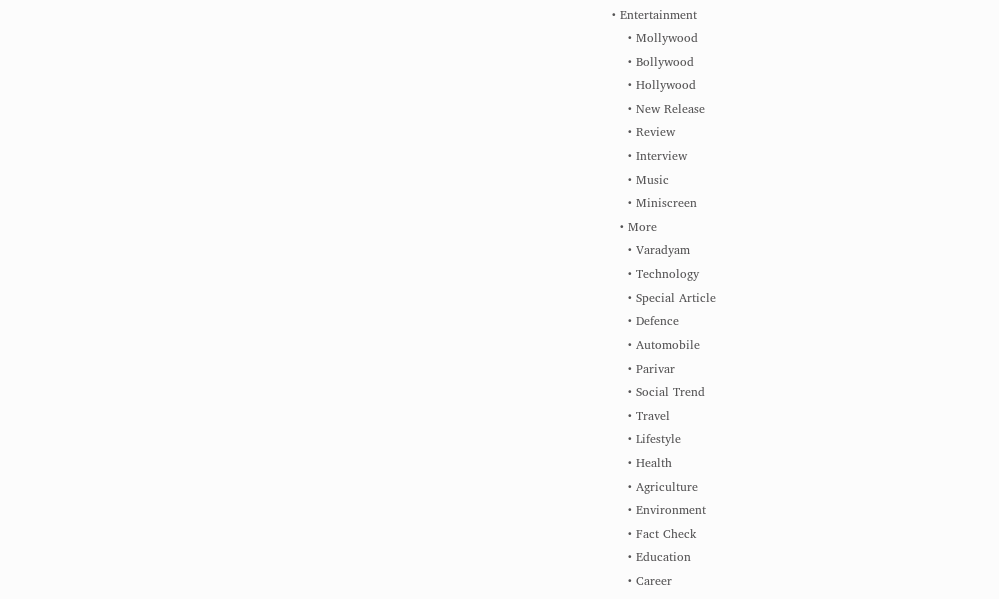• Entertainment
    • Mollywood
    • Bollywood
    • Hollywood
    • New Release
    • Review
    • Interview
    • Music
    • Miniscreen
  • More
    • Varadyam
    • Technology
    • Special Article
    • Defence
    • Automobile
    • Parivar
    • Social Trend
    • Travel
    • Lifestyle
    • Health
    • Agriculture
    • Environment
    • Fact Check
    • Education
    • Career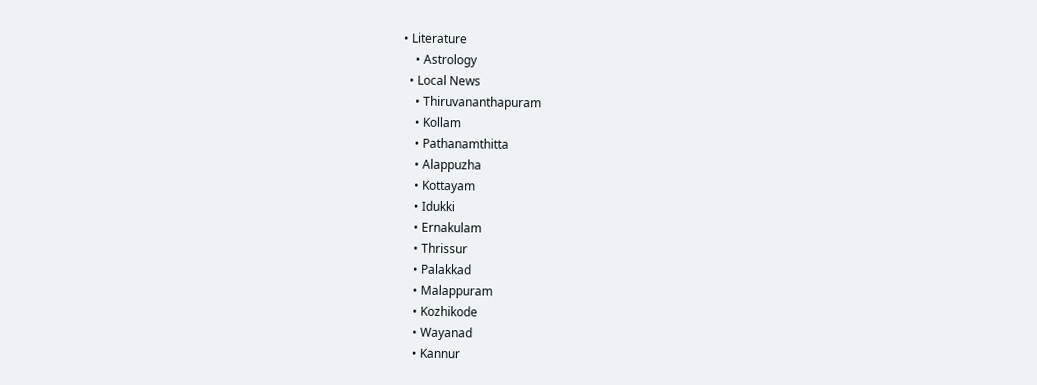• Literature
    • Astrology
  • Local News
    • Thiruvananthapuram
    • Kollam
    • Pathanamthitta
    • Alappuzha
    • Kottayam
    • Idukki
    • Ernakulam
    • Thrissur
    • Palakkad
    • Malappuram
    • Kozhikode
    • Wayanad
    • Kannur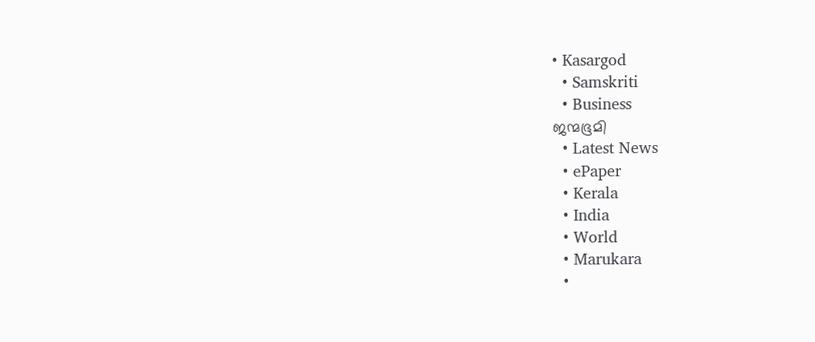• Kasargod
  • Samskriti
  • Business
ജന്മഭൂമി
  • Latest News
  • ePaper
  • Kerala
  • India
  • World
  • Marukara
  •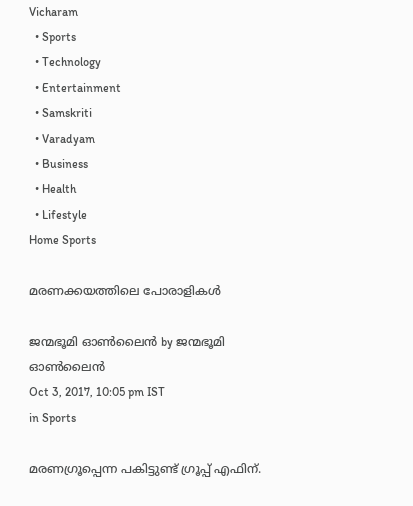Vicharam
  • Sports
  • Technology
  • Entertainment
  • Samskriti
  • Varadyam
  • Business
  • Health
  • Lifestyle
Home Sports

മരണക്കയത്തിലെ പോരാളികള്‍

ജന്മഭൂമി ഓണ്‍ലൈന്‍ by ജന്മഭൂമി ഓണ്‍ലൈന്‍
Oct 3, 2017, 10:05 pm IST
in Sports

മരണഗ്രൂപ്പെന്ന പകിട്ടുണ്ട് ഗ്രൂപ്പ് എഫിന്.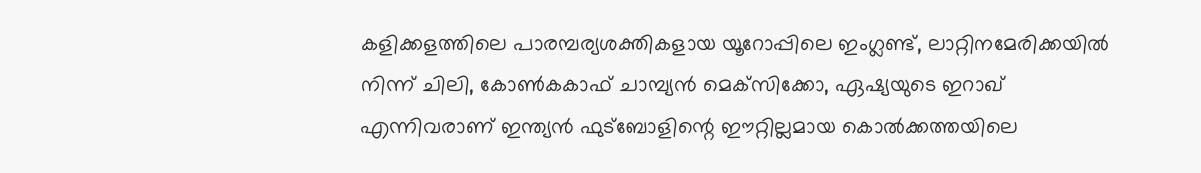കളിക്കളത്തിലെ പാരമ്പര്യശക്തികളായ യൂറോപ്പിലെ ഇംഗ്ലണ്ട്, ലാറ്റിനമേരിക്കയില്‍ നിന്ന് ചിലി, കോണ്‍കകാഫ് ചാമ്പ്യന്‍ മെക്‌സിക്കോ, ഏഷ്യയുടെ ഇറാഖ് എന്നിവരാണ് ഇന്ത്യന്‍ ഫുട്‌ബോളിന്റെ ഈറ്റില്ലമായ കൊല്‍ക്കത്തയിലെ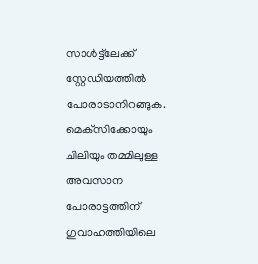സാള്‍ട്ട്‌ലേക്ക് സ്റ്റേഡിയത്തില്‍ പോരാടാനിറങ്ങുക. മെക്‌സിക്കോയും ചിലിയും തമ്മിലുള്ള അവസാന പോരാട്ടത്തിന് ഗുവാഹത്തിയിലെ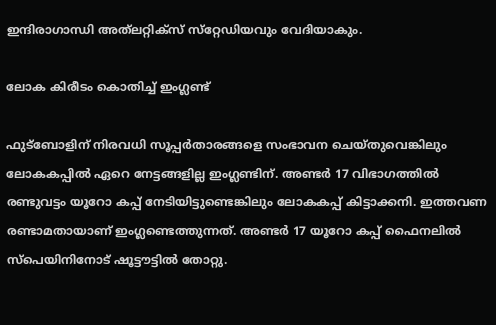ഇന്ദിരാഗാന്ധി അത്‌ലറ്റിക്‌സ് സ്‌റ്റേഡിയവും വേദിയാകും.

ലോക കിരീടം കൊതിച്ച് ഇംഗ്ലണ്ട്

ഫുട്‌ബോളിന് നിരവധി സൂപ്പര്‍താരങ്ങളെ സംഭാവന ചെയ്തുവെങ്കിലും ലോകകപ്പില്‍ ഏറെ നേട്ടങ്ങളില്ല ഇംഗ്ലണ്ടിന്. അണ്ടര്‍ 17 വിഭാഗത്തില്‍ രണ്ടുവട്ടം യൂറോ കപ്പ് നേടിയിട്ടുണ്ടെങ്കിലും ലോകകപ്പ് കിട്ടാക്കനി. ഇത്തവണ രണ്ടാമതായാണ് ഇംഗ്ലണ്ടെത്തുന്നത്. അണ്ടര്‍ 17 യൂറോ കപ്പ് ഫൈനലില്‍ സ്‌പെയിനിനോട് ഷൂട്ടൗട്ടില്‍ തോറ്റു.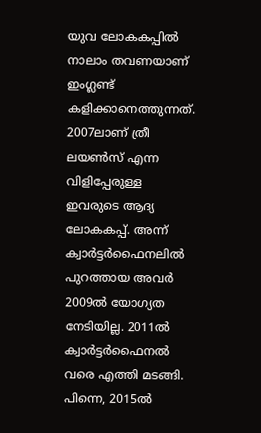യുവ ലോകകപ്പില്‍ നാലാം തവണയാണ് ഇംഗ്ലണ്ട് കളിക്കാനെത്തുന്നത്. 2007ലാണ് ത്രീ ലയണ്‍സ് എന്ന വിളിപ്പേരുള്ള ഇവരുടെ ആദ്യ ലോകകപ്പ്. അന്ന് ക്വാര്‍ട്ടര്‍ഫൈനലില്‍ പുറത്തായ അവര്‍ 2009ല്‍ യോഗ്യത നേടിയില്ല. 2011ല്‍ ക്വാര്‍ട്ടര്‍ഫൈനല്‍ വരെ എത്തി മടങ്ങി. പിന്നെ, 2015ല്‍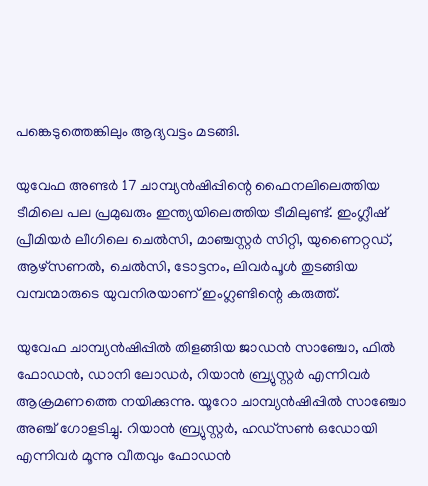പങ്കെടുത്തെങ്കിലും ആദ്യവട്ടം മടങ്ങി.

യുവേഫ അണ്ടര്‍ 17 ചാമ്പ്യന്‍ഷിപ്പിന്റെ ഫൈനലിലെത്തിയ ടീമിലെ പല പ്രമുഖരും ഇന്ത്യയിലെത്തിയ ടീമിലുണ്ട്. ഇംഗ്ലീഷ് പ്രീമിയര്‍ ലീഗിലെ ചെല്‍സി, മാഞ്ചസ്റ്റര്‍ സിറ്റി, യുണൈറ്റഡ്, ആഴ്‌സണല്‍, ചെല്‍സി, ടോട്ടനം, ലിവര്‍പൂള്‍ തുടങ്ങിയ വമ്പന്മാരുടെ യുവനിരയാണ് ഇംഗ്ലണ്ടിന്റെ കരുത്ത്.

യുവേഫ ചാമ്പ്യന്‍ഷിപ്പില്‍ തിളങ്ങിയ ജാഡന്‍ സാഞ്ചോ, ഫില്‍ ഫോഡന്‍, ഡാനി ലോഡര്‍, റിയാന്‍ ബ്ര്യുസ്റ്റര്‍ എന്നിവര്‍ ആക്രമണത്തെ നയിക്കുന്നു. യൂറോ ചാമ്പ്യന്‍ഷിപ്പില്‍ സാഞ്ചോ അഞ്ച് ഗോളടിച്ചു. റിയാന്‍ ബ്ര്യുസ്റ്റര്‍, ഹഡ്‌സണ്‍ ഒഡോയി എന്നിവര്‍ മൂന്നു വീതവും ഫോഡന്‍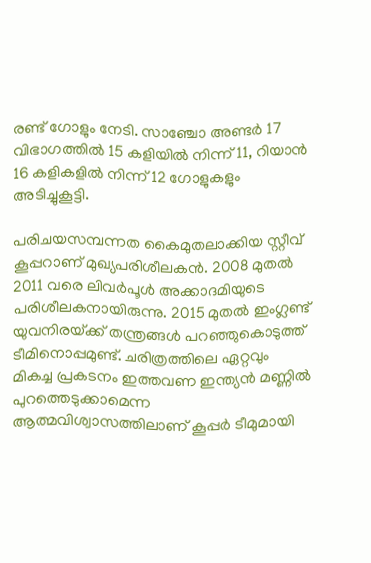രണ്ട് ഗോളും നേടി. സാഞ്ചോ അണ്ടര്‍ 17 വിഭാഗത്തില്‍ 15 കളിയില്‍ നിന്ന് 11, റിയാന്‍ 16 കളികളില്‍ നിന്ന് 12 ഗോളുകളും അടിച്ചുകൂട്ടി.

പരിചയസമ്പന്നത കൈമുതലാക്കിയ സ്റ്റീവ് കൂപ്പറാണ് മുഖ്യപരിശീലകന്‍. 2008 മുതല്‍ 2011 വരെ ലിവര്‍പൂള്‍ അക്കാദമിയുടെ പരിശീലകനായിരുന്നു. 2015 മുതല്‍ ഇംഗ്ലണ്ട് യുവനിരയ്‌ക്ക് തന്ത്രങ്ങള്‍ പറഞ്ഞുകൊടുത്ത് ടീമിനൊപ്പമുണ്ട്. ചരിത്രത്തിലെ ഏറ്റവും മികച്ച പ്രകടനം ഇത്തവണ ഇന്ത്യന്‍ മണ്ണില്‍ പുറത്തെടുക്കാമെന്ന ആത്മവിശ്വാസത്തിലാണ് കൂപ്പര്‍ ടീമുമായി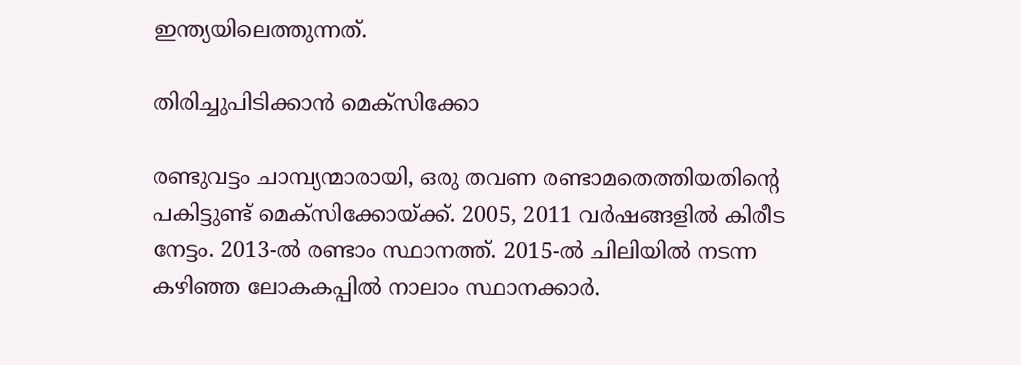ഇന്ത്യയിലെത്തുന്നത്.

തിരിച്ചുപിടിക്കാന്‍ മെക്‌സിക്കോ

രണ്ടുവട്ടം ചാമ്പ്യന്മാരായി, ഒരു തവണ രണ്ടാമതെത്തിയതിന്റെ പകിട്ടുണ്ട് മെക്‌സിക്കോയ്‌ക്ക്. 2005, 2011 വര്‍ഷങ്ങളില്‍ കിരീട നേട്ടം. 2013-ല്‍ രണ്ടാം സ്ഥാനത്ത്. 2015-ല്‍ ചിലിയില്‍ നടന്ന കഴിഞ്ഞ ലോകകപ്പില്‍ നാലാം സ്ഥാനക്കാര്‍.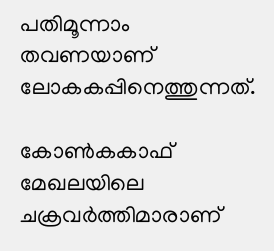പതിമൂന്നാം തവണയാണ് ലോകകപ്പിനെത്തുന്നത്.

കോണ്‍കകാഫ് മേഖലയിലെ ചക്രവര്‍ത്തിമാരാണ്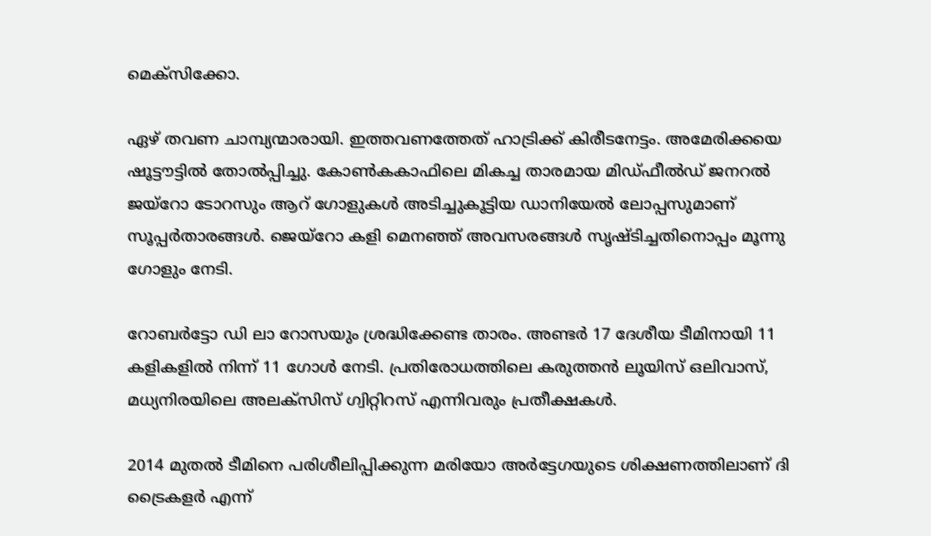മെക്‌സിക്കോ.

ഏഴ് തവണ ചാമ്പ്യന്മാരായി. ഇത്തവണത്തേത് ഹാട്രിക്ക് കിരീടനേട്ടം. അമേരിക്കയെ ഷൂട്ടൗട്ടില്‍ തോല്‍പ്പിച്ചു. കോണ്‍കകാഫിലെ മികച്ച താരമായ മിഡ്ഫീല്‍ഡ് ജനറല്‍ ജയ്‌റോ ടോറസും ആറ് ഗോളുകള്‍ അടിച്ചുകൂട്ടിയ ഡാനിയേല്‍ ലോപ്പസുമാണ് സൂപ്പര്‍താരങ്ങള്‍. ജെയ്‌റോ കളി മെനഞ്ഞ് അവസരങ്ങള്‍ സൃഷ്ടിച്ചതിനൊപ്പം മൂന്നു ഗോളും നേടി.

റോബര്‍ട്ടോ ഡി ലാ റോസയും ശ്രദ്ധിക്കേണ്ട താരം. അണ്ടര്‍ 17 ദേശീയ ടീമിനായി 11 കളികളില്‍ നിന്ന് 11 ഗോള്‍ നേടി. പ്രതിരോധത്തിലെ കരുത്തന്‍ ലൂയിസ് ഒലിവാസ്, മധ്യനിരയിലെ അലക്‌സിസ് ഗ്വിറ്റിറസ് എന്നിവരും പ്രതീക്ഷകള്‍.

2014 മുതല്‍ ടീമിനെ പരിശീലിപ്പിക്കുന്ന മരിയോ അര്‍ട്ടേഗയുടെ ശിക്ഷണത്തിലാണ് ദി ട്രൈകളര്‍ എന്ന്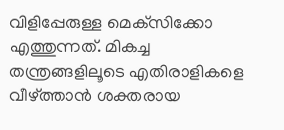വിളിപ്പേരുള്ള മെക്‌സിക്കോ എത്തുന്നത്. മികച്ച തന്ത്രങ്ങളിലൂടെ എതിരാളികളെ വീഴ്‌ത്താന്‍ ശക്തരായ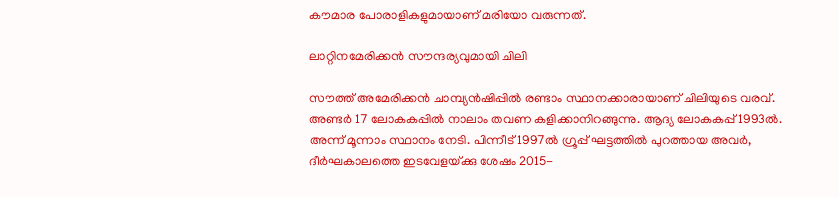കൗമാര പോരാളികളുമായാണ് മരിയോ വരുന്നത്.

ലാറ്റിനമേരിക്കന്‍ സൗന്ദര്യവുമായി ചിലി

സൗത്ത് അമേരിക്കന്‍ ചാമ്പ്യന്‍ഷിപ്പില്‍ രണ്ടാം സ്ഥാനക്കാരായാണ് ചിലിയുടെ വരവ്. അണ്ടര്‍ 17 ലോകകപ്പില്‍ നാലാം തവണ കളിക്കാനിറങ്ങുന്നു. ആദ്യ ലോകകപ്പ് 1993ല്‍. അന്ന് മൂന്നാം സ്ഥാനം നേടി. പിന്നീട് 1997ല്‍ ഗ്രൂപ്പ് ഘട്ടത്തില്‍ പുറത്തായ അവര്‍, ദീര്‍ഘകാലത്തെ ഇടവേളയ്‌ക്കു ശേഷം 2015-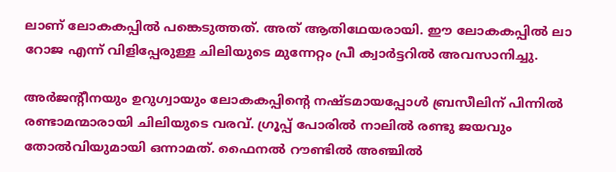ലാണ് ലോകകപ്പില്‍ പങ്കെടുത്തത്. അത് ആതിഥേയരായി. ഈ ലോകകപ്പില്‍ ലാ റോജ എന്ന് വിളിപ്പേരുള്ള ചിലിയുടെ മുന്നേറ്റം പ്രീ ക്വാര്‍ട്ടറില്‍ അവസാനിച്ചു.

അര്‍ജന്റീനയും ഉറുഗ്വായും ലോകകപ്പിന്റെ നഷ്ടമായപ്പോള്‍ ബ്രസീലിന് പിന്നില്‍ രണ്ടാമന്മാരായി ചിലിയുടെ വരവ്. ഗ്രൂപ്പ് പോരില്‍ നാലില്‍ രണ്ടു ജയവും തോല്‍വിയുമായി ഒന്നാമത്. ഫൈനല്‍ റൗണ്ടില്‍ അഞ്ചില്‍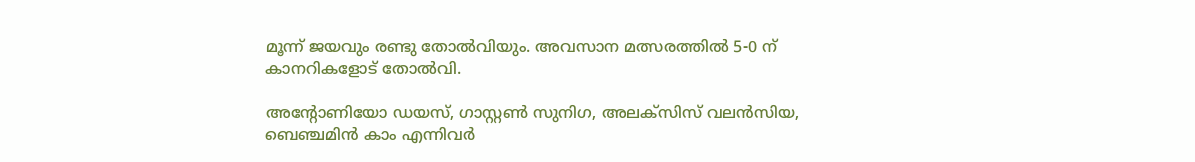മൂന്ന് ജയവും രണ്ടു തോല്‍വിയും. അവസാന മത്സരത്തില്‍ 5-0 ന് കാനറികളോട് തോല്‍വി.

അന്റോണിയോ ഡയസ്, ഗാസ്റ്റണ്‍ സുനിഗ, അലക്‌സിസ് വലന്‍സിയ, ബെഞ്ചമിന്‍ കാം എന്നിവര്‍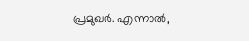പ്രമുഖര്‍. എന്നാല്‍,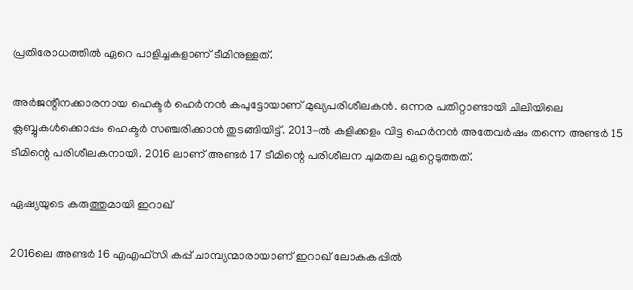പ്രതിരോധത്തില്‍ ഏറെ പാളിച്ചകളാണ് ടീമിനുള്ളത്.

അര്‍ജന്റീനക്കാരനായ ഹെക്ടര്‍ ഹെര്‍നന്‍ കപുട്ടോയാണ് മുഖ്യപരിശീലകന്‍. ഒന്നര പതിറ്റാണ്ടായി ചിലിയിലെ ക്ലബ്ബുകള്‍ക്കൊപ്പം ഹെക്ടര്‍ സഞ്ചരിക്കാന്‍ തുടങ്ങിയിട്ട്. 2013-ല്‍ കളിക്കളം വിട്ട ഹെര്‍നന്‍ അതേവര്‍ഷം തന്നെ അണ്ടര്‍ 15 ടീമിന്റെ പരിശീലകനായി. 2016 ലാണ് അണ്ടര്‍ 17 ടീമിന്റെ പരിശീലന ചുമതല ഏറ്റെടുത്തത്.

ഏഷ്യയുടെ കരുത്തുമായി ഇറാഖ്

2016ലെ അണ്ടര്‍ 16 എഎഫ്‌സി കപ്പ് ചാമ്പ്യന്മാരായാണ് ഇറാഖ് ലോകകപ്പില്‍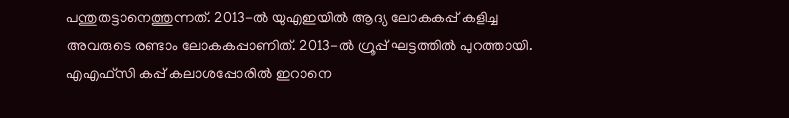പന്തുതട്ടാനെത്തുന്നത്. 2013-ല്‍ യുഎഇയില്‍ ആദ്യ ലോകകപ്പ് കളിച്ച അവരുടെ രണ്ടാം ലോകകപ്പാണിത്. 2013-ല്‍ ഗ്രൂപ്പ് ഘട്ടത്തില്‍ പുറത്തായി. എഎഫ്‌സി കപ്പ് കലാശപ്പോരില്‍ ഇറാനെ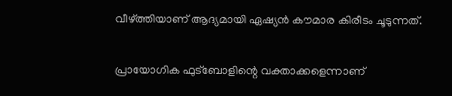വീഴ്‌ത്തിയാണ് ആദ്യമായി ഏഷ്യന്‍ കൗമാര കിരീടം ചൂടുന്നത്.

പ്രായോഗിക ഫുട്‌ബോളിന്റെ വക്താക്കളെന്നാണ്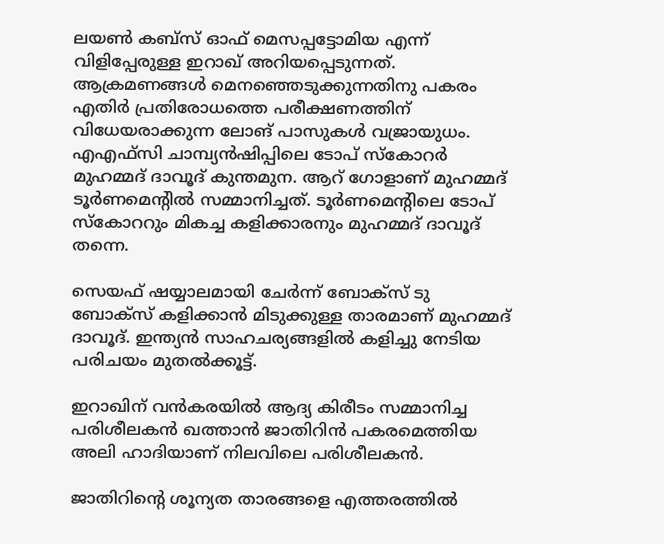ലയണ്‍ കബ്‌സ് ഓഫ് മെസപ്പട്ടോമിയ എന്ന് വിളിപ്പേരുള്ള ഇറാഖ് അറിയപ്പെടുന്നത്. ആക്രമണങ്ങള്‍ മെനഞ്ഞെടുക്കുന്നതിനു പകരം എതിര്‍ പ്രതിരോധത്തെ പരീക്ഷണത്തിന് വിധേയരാക്കുന്ന ലോങ് പാസുകള്‍ വജ്രായുധം. എഎഫ്‌സി ചാമ്പ്യന്‍ഷിപ്പിലെ ടോപ് സ്‌കോറര്‍ മുഹമ്മദ് ദാവൂദ് കുന്തമുന. ആറ് ഗോളാണ് മുഹമ്മദ് ടൂര്‍ണമെന്റില്‍ സമ്മാനിച്ചത്. ടൂര്‍ണമെന്റിലെ ടോപ് സ്‌കോററും മികച്ച കളിക്കാരനും മുഹമ്മദ് ദാവൂദ് തന്നെ.

സെയഫ് ഷയ്യാലമായി ചേര്‍ന്ന് ബോക്‌സ് ടു ബോക്‌സ് കളിക്കാന്‍ മിടുക്കുള്ള താരമാണ് മുഹമ്മദ് ദാവൂദ്. ഇന്ത്യന്‍ സാഹചര്യങ്ങളില്‍ കളിച്ചു നേടിയ പരിചയം മുതല്‍ക്കൂട്ട്.

ഇറാഖിന് വന്‍കരയില്‍ ആദ്യ കിരീടം സമ്മാനിച്ച പരിശീലകന്‍ ഖത്താന്‍ ജാതിറിന്‍ പകരമെത്തിയ അലി ഹാദിയാണ് നിലവിലെ പരിശീലകന്‍.

ജാതിറിന്റെ ശൂന്യത താരങ്ങളെ എത്തരത്തില്‍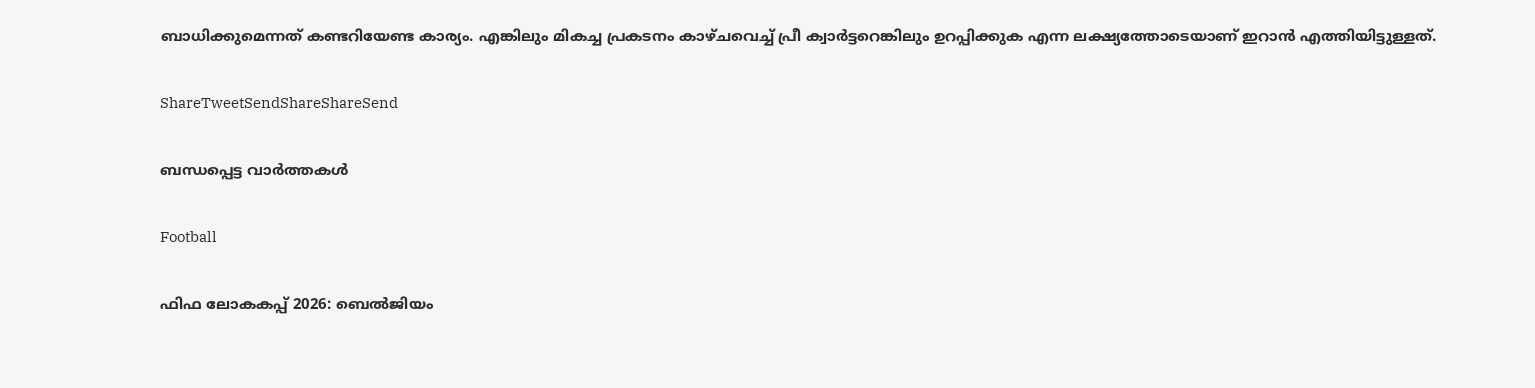ബാധിക്കുമെന്നത് കണ്ടറിയേണ്ട കാര്യം. എങ്കിലും മികച്ച പ്രകടനം കാഴ്ചവെച്ച് പ്രീ ക്വാര്‍ട്ടറെങ്കിലും ഉറപ്പിക്കുക എന്ന ലക്ഷ്യത്തോടെയാണ് ഇറാന്‍ എത്തിയിട്ടുള്ളത്.

ShareTweetSendShareShareSend

ബന്ധപ്പെട്ട വാര്‍ത്തകള്‍

Football

ഫിഫ ലോകകപ്പ് 2026: ബെല്‍ജിയം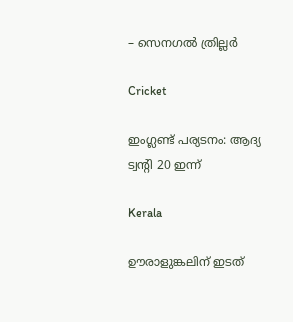– സെനഗല്‍ ത്രില്ലര്‍

Cricket

ഇംഗ്ലണ്ട് പര്യടനം: ആദ്യ ട്വന്റി 20 ഇന്ന്

Kerala

ഊരാളുങ്കലിന് ഇടത്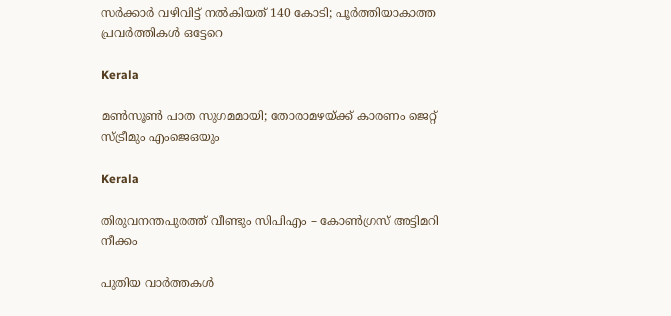സര്‍ക്കാര്‍ വഴിവിട്ട് നല്‍കിയത് 140 കോടി; പൂര്‍ത്തിയാകാത്ത പ്രവര്‍ത്തികള്‍ ഒട്ടേറെ

Kerala

മണ്‍സൂണ്‍ പാത സുഗമമായി; തോരാമഴയ്‌ക്ക് കാരണം ജെറ്റ് സ്ട്രീമും എംജെഒയും

Kerala

തിരുവനന്തപുരത്ത് വീണ്ടും സിപിഎം – കോണ്‍ഗ്രസ് അട്ടിമറി നീക്കം

പുതിയ വാര്‍ത്തകള്‍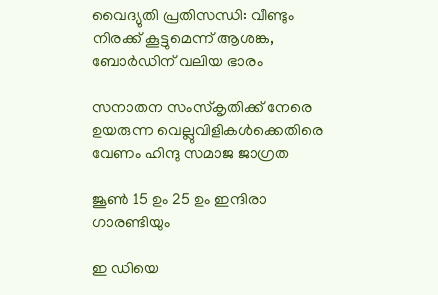വൈദ്യുതി പ്രതിസന്ധി: വീണ്ടും നിരക്ക് കൂട്ടുമെന്ന് ആശങ്ക, ബോര്‍ഡിന് വലിയ ഭാരം

സനാതന സംസ്‌കൃതിക്ക് നേരെ ഉയരുന്ന വെല്ലുവിളികള്‍ക്കെതിരെ വേണം ഹിന്ദു സമാജ ജാഗ്രത

ജൂണ്‍ 15 ഉം 25 ഉം ഇന്ദിരാ ഗാരണ്ടിയും

ഇ ഡിയെ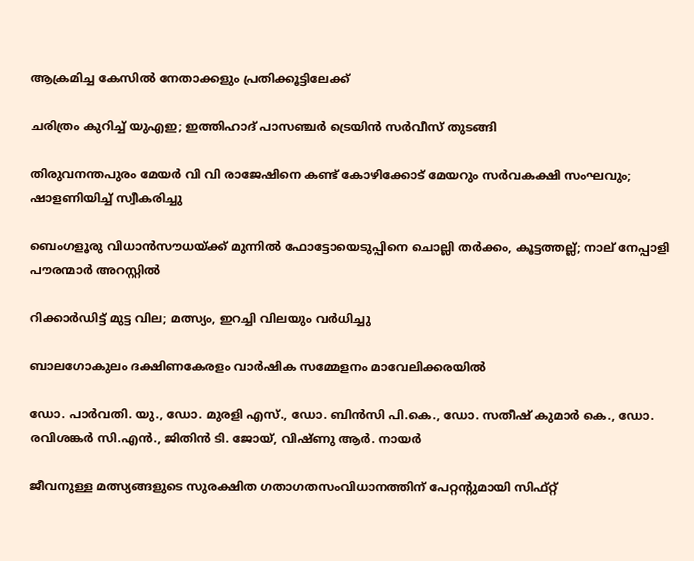ആക്രമിച്ച കേസില്‍ നേതാക്കളും പ്രതിക്കൂട്ടിലേക്ക്

ചരിത്രം കുറിച്ച് യുഎഇ; ഇത്തിഹാദ് പാസഞ്ചർ ട്രെയിൻ സർവീസ് തുടങ്ങി

തിരുവനന്തപുരം മേയർ വി വി രാജേഷിനെ കണ്ട് കോഴിക്കോട് മേയറും സർവകക്ഷി സംഘവും; ഷാളണിയിച്ച് സ്വീകരിച്ചു

ബെംഗളൂരു വിധാൻസൗധയ്‌ക്ക് മുന്നിൽ ഫോട്ടോയെടുപ്പിനെ ചൊല്ലി തര്‍ക്കം, കൂട്ടത്തല്ല്; നാല് നേപ്പാളി പൗരന്മാര്‍ അറസ്റ്റില്‍

റിക്കാര്‍ഡിട്ട് മുട്ട വില; മത്സ്യം, ഇറച്ചി വിലയും വര്‍ധിച്ചു

ബാലഗോകുലം ദക്ഷിണകേരളം വാര്‍ഷിക സമ്മേളനം മാവേലിക്കരയില്‍

ഡോ. പാര്‍വതി. യു., ഡോ. മുരളി എസ്., ഡോ. ബിന്‍സി പി.കെ., ഡോ. സതീഷ് കുമാര്‍ കെ., ഡോ. രവിശങ്കര്‍ സി.എന്‍., ജിതിന്‍ ടി. ജോയ്, വിഷ്ണു ആര്‍. നായര്‍

ജീവനുള്ള മത്സ്യങ്ങളുടെ സുരക്ഷിത ഗതാഗതസംവിധാനത്തിന് പേറ്റന്റുമായി സിഫ്റ്റ്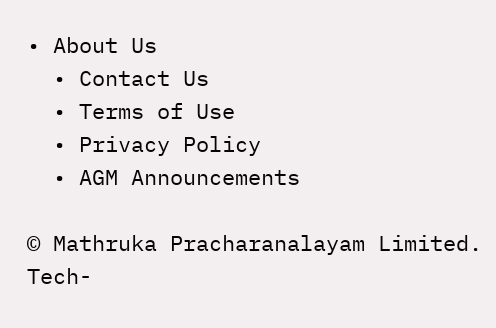• About Us
  • Contact Us
  • Terms of Use
  • Privacy Policy
  • AGM Announcements

© Mathruka Pracharanalayam Limited.
Tech-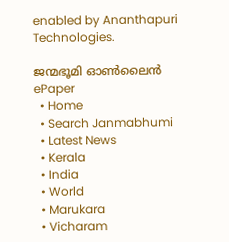enabled by Ananthapuri Technologies.

ജന്മഭൂമി ഓണ്‍ലൈന്‍
ePaper
  • Home
  • Search Janmabhumi
  • Latest News
  • Kerala
  • India
  • World
  • Marukara
  • Vicharam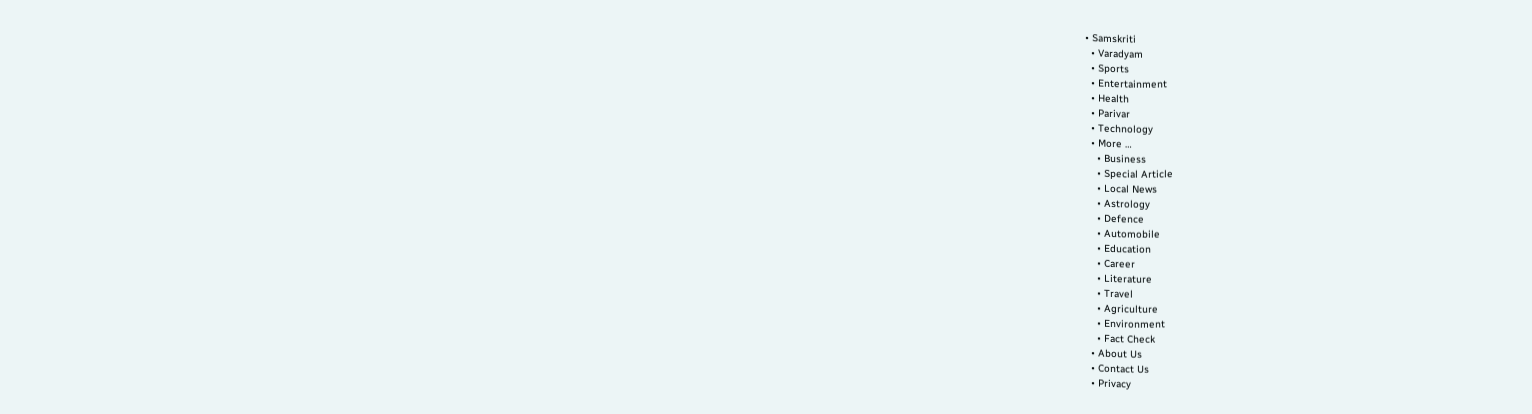• Samskriti
  • Varadyam
  • Sports
  • Entertainment
  • Health
  • Parivar
  • Technology
  • More …
    • Business
    • Special Article
    • Local News
    • Astrology
    • Defence
    • Automobile
    • Education
    • Career
    • Literature
    • Travel
    • Agriculture
    • Environment
    • Fact Check
  • About Us
  • Contact Us
  • Privacy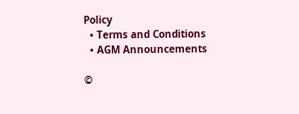Policy
  • Terms and Conditions
  • AGM Announcements

©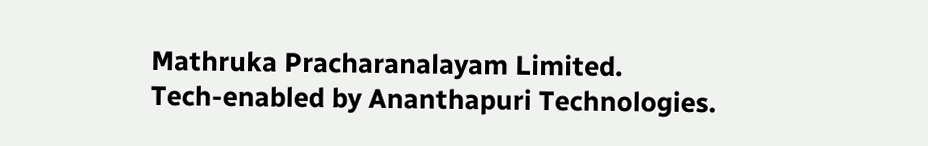Mathruka Pracharanalayam Limited.
Tech-enabled by Ananthapuri Technologies.